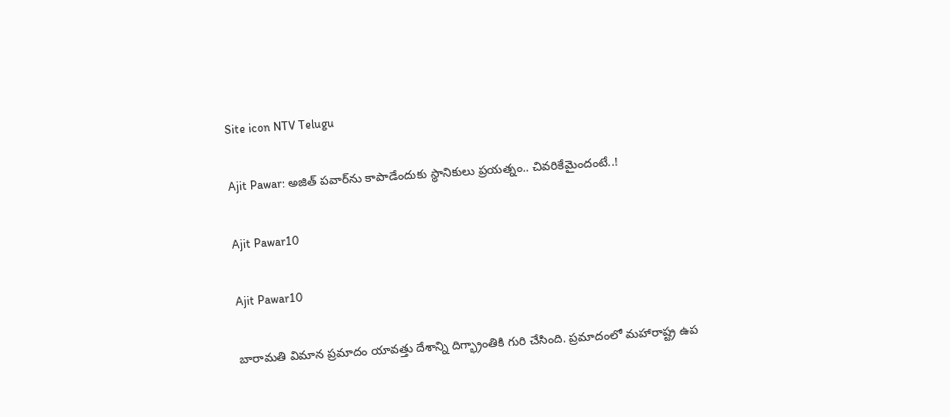Site icon NTV Telugu

Ajit Pawar: అజిత్ పవార్‌ను కాపాడేందుకు స్థానికులు ప్రయత్నం.. చివరికేమైందంటే..!

Ajit Pawar10

Ajit Pawar10

బారామతి విమాన ప్రమాదం యావత్తు దేశాన్ని దిగ్భ్రాంతికి గురి చేసింది. ప్రమాదంలో మహారాష్ట్ర ఉప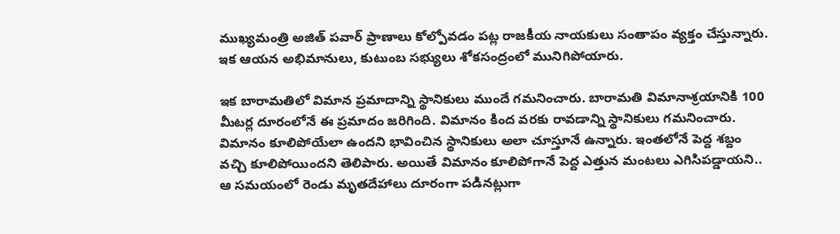ముఖ్యమంత్రి అజిత్ పవార్ ప్రాణాలు కోల్పోవడం పట్ల రాజకీయ నాయకులు సంతాపం వ్యక్తం చేస్తున్నారు. ఇక ఆయన అభిమానులు, కుటుంబ సభ్యులు శోకసంద్రంలో మునిగిపోయారు.

ఇక బారామతిలో విమాన ప్రమాదాన్ని స్థానికులు ముందే గమనించారు. బారామతి విమానాశ్రయానికి 100 మీటర్ల దూరంలోనే ఈ ప్రమాదం జరిగింది. విమానం కింద వరకు రావడాన్ని స్థానికులు గమనించారు. విమానం కూలిపోయేలా ఉందని భావించిన స్థానికులు అలా చూస్తూనే ఉన్నారు. ఇంతలోనే పెద్ద శబ్దం వచ్చి కూలిపోయిందని తెలిపారు. అయితే విమానం కూలిపోగానే పెద్ద ఎత్తున మంటలు ఎగిసిపడ్డాయని.. ఆ సమయంలో రెండు మృతదేహాలు దూరంగా పడినట్లుగా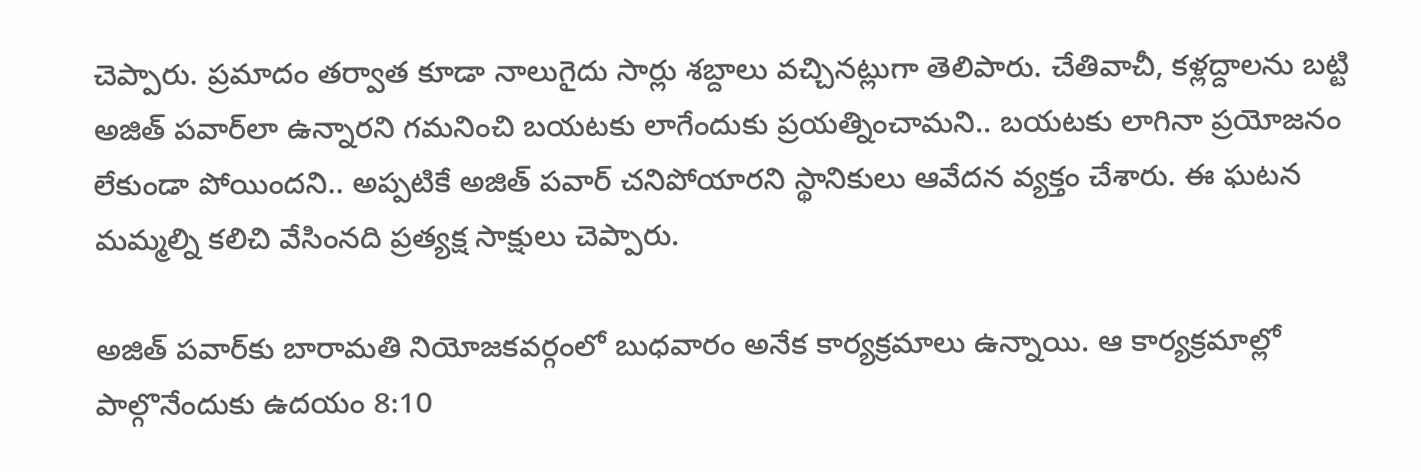చెప్పారు. ప్రమాదం తర్వాత కూడా నాలుగైదు సార్లు శబ్దాలు వచ్చినట్లుగా తెలిపారు. చేతివాచీ, కళ్లద్దాలను బట్టి అజిత్ పవార్‌లా ఉన్నారని గమనించి బయటకు లాగేందుకు ప్రయత్నించామని.. బయటకు లాగినా ప్రయోజనం లేకుండా పోయిందని.. అప్పటికే అజిత్ పవార్ చనిపోయారని స్థానికులు ఆవేదన వ్యక్తం చేశారు. ఈ ఘటన మమ్మల్ని కలిచి వేసింనది ప్రత్యక్ష సాక్షులు చెప్పారు.

అజిత్ పవార్‌కు బారామతి నియోజకవర్గంలో బుధవారం అనేక కార్యక్రమాలు ఉన్నాయి. ఆ కార్యక్రమాల్లో పాల్గొనేందుకు ఉదయం 8:10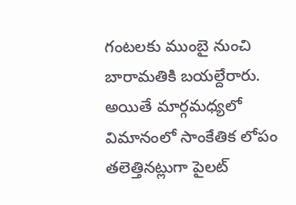గంటలకు ముంబై నుంచి బారామతికి బయల్దేరారు. అయితే మార్గమధ్యలో విమానంలో సాంకేతిక లోపం తలెత్తినట్లుగా పైలట్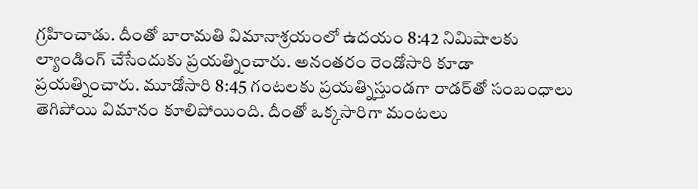గ్రహించాడు. దీంతో బారామతి విమానాశ్రయంలో ఉదయం 8:42 నిమిషాలకు ల్యాండింగ్ చేసేందుకు ప్రయత్నించారు. అనంతరం రెండోసారి కూడా ప్రయత్నించారు. మూడోసారి 8:45 గంటలకు ప్రయత్నిస్తుండగా రాడర్‌తో సంబంధాలు తెగిపోయి విమానం కూలిపోయింది. దీంతో ఒక్కసారిగా మంటలు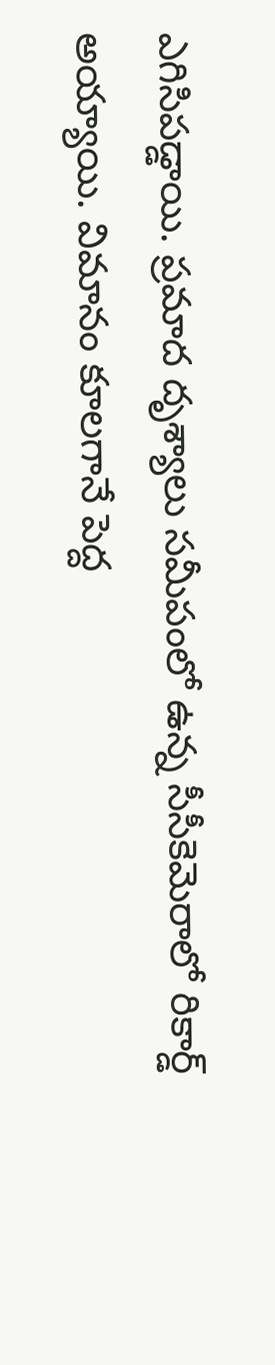ఎగిసిపడ్డాయి. ప్రమాద దృశ్యాలు సమీపంలో ఉన్న సీసీకెమెరాలో రికార్డ్ అయ్యాయి. విమానం కూలగానే పెద్ద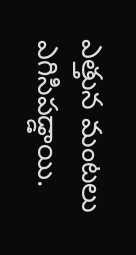ఎత్తున మంటలు ఎగిసిపడ్డాయి.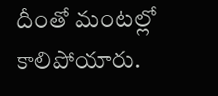దీంతో మంటల్లో కాలిపోయారు.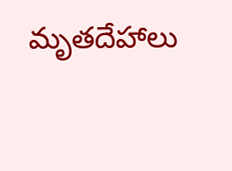మృతదేహాలు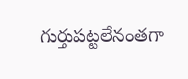గుర్తుపట్టలేనంతగా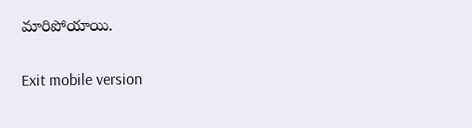మారిపోయాయి.

Exit mobile version